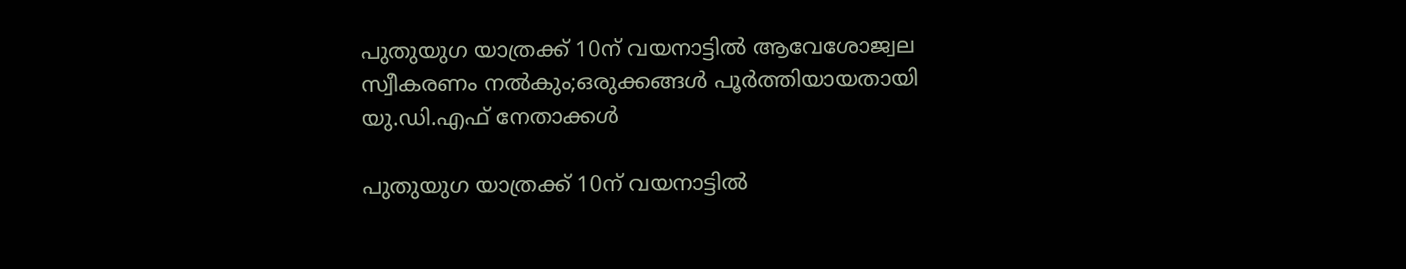പുതുയുഗ യാത്രക്ക് 10ന് വയനാട്ടില്‍ ആവേശോജ്വല സ്വീകരണം നല്‍കും;ഒരുക്കങ്ങള്‍ പൂര്‍ത്തിയായതായി യു.ഡി.എഫ് നേതാക്കള്‍

പുതുയുഗ യാത്രക്ക് 10ന് വയനാട്ടില്‍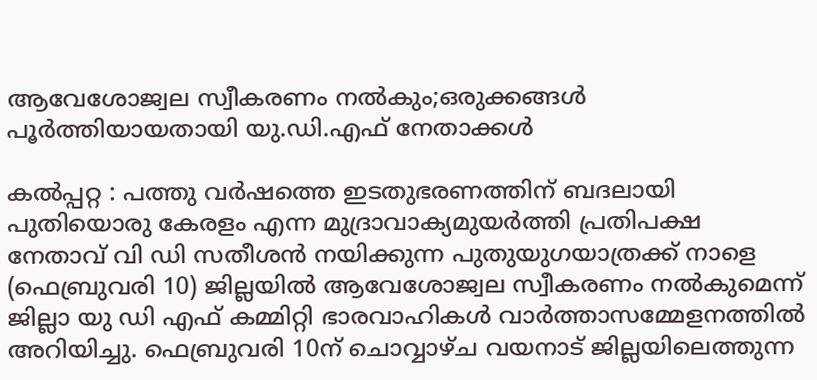ആവേശോജ്വല സ്വീകരണം നല്‍കും;ഒരുക്കങ്ങള്‍ പൂര്‍ത്തിയായതായി യു.ഡി.എഫ് നേതാക്കള്‍

കല്‍പ്പറ്റ : പത്തു വര്‍ഷത്തെ ഇടതുഭരണത്തിന് ബദലായി പുതിയൊരു കേരളം എന്ന മുദ്രാവാക്യമുയര്‍ത്തി പ്രതിപക്ഷ നേതാവ് വി ഡി സതീശന്‍ നയിക്കുന്ന പുതുയുഗയാത്രക്ക് നാളെ (ഫെബ്രുവരി 10) ജില്ലയില്‍ ആവേശോജ്വല സ്വീകരണം നല്‍കുമെന്ന് ജില്ലാ യു ഡി എഫ് കമ്മിറ്റി ഭാരവാഹികള്‍ വാര്‍ത്താസമ്മേളനത്തില്‍ അറിയിച്ചു. ഫെബ്രുവരി 10ന് ചൊവ്വാഴ്ച വയനാട് ജില്ലയിലെത്തുന്ന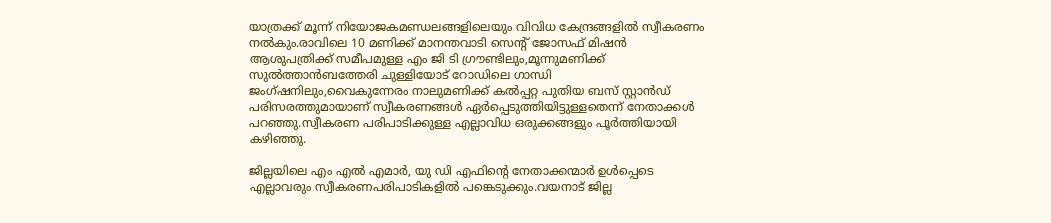യാത്രക്ക് മൂന്ന് നിയോജകമണ്ഡലങ്ങളിലെയും വിവിധ കേന്ദ്രങ്ങളില്‍ സ്വീകരണം നല്‍കും.രാവിലെ 10 മണിക്ക് മാനന്തവാടി സെന്റ് ജോസഫ് മിഷന്‍ ആശുപത്രിക്ക് സമീപമുള്ള എം ജി ടി ഗ്രൗണ്ടിലും,മൂന്നുമണിക്ക് സുല്‍ത്താന്‍ബത്തേരി ചുള്ളിയോട് റോഡിലെ ഗാന്ധി ജംഗ്ഷനിലും,വൈകുന്നേരം നാലുമണിക്ക് കല്‍പ്പറ്റ പുതിയ ബസ് സ്റ്റാന്‍ഡ് പരിസരത്തുമായാണ് സ്വീകരണങ്ങള്‍ ഏര്‍പ്പെടുത്തിയിട്ടുള്ളതെന്ന് നേതാക്കള്‍ പറഞ്ഞു.സ്വീകരണ പരിപാടിക്കുള്ള എല്ലാവിധ ഒരുക്കങ്ങളും പൂര്‍ത്തിയായി കഴിഞ്ഞു.

ജില്ലയിലെ എം എല്‍ എമാര്‍, യു ഡി എഫിന്റെ നേതാക്കന്മാര്‍ ഉള്‍പ്പെടെ എല്ലാവരും സ്വീകരണപരിപാടികളില്‍ പങ്കെടുക്കും.വയനാട് ജില്ല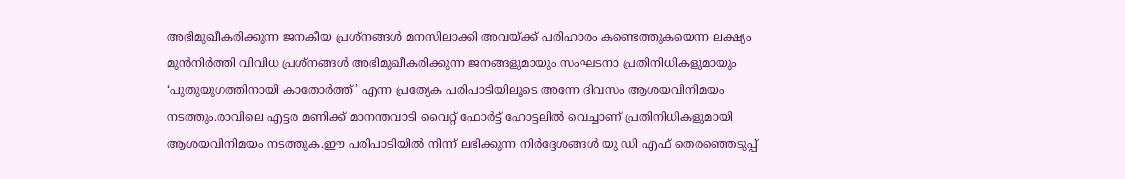അഭിമുഖീകരിക്കുന്ന ജനകീയ പ്രശ്‌നങ്ങള്‍ മനസിലാക്കി അവയ്ക്ക് പരിഹാരം കണ്ടെത്തുകയെന്ന ലക്ഷ്യം മുന്‍നിര്‍ത്തി വിവിധ പ്രശ്‌നങ്ങള്‍ അഭിമുഖീകരിക്കുന്ന ജനങ്ങളുമായും സംഘടനാ പ്രതിനിധികളുമായും ‘പുതുയുഗത്തിനായി കാതോര്‍ത്ത്’ എന്ന പ്രത്യേക പരിപാടിയിലൂടെ അന്നേ ദിവസം ആശയവിനിമയം നടത്തും.രാവിലെ എട്ടര മണിക്ക് മാനന്തവാടി വൈറ്റ് ഫോര്‍ട്ട് ഹോട്ടലില്‍ വെച്ചാണ് പ്രതിനിധികളുമായി ആശയവിനിമയം നടത്തുക.ഈ പരിപാടിയില്‍ നിന്ന് ലഭിക്കുന്ന നിര്‍ദ്ദേശങ്ങള്‍ യു ഡി എഫ് തെരഞ്ഞെടുപ്പ്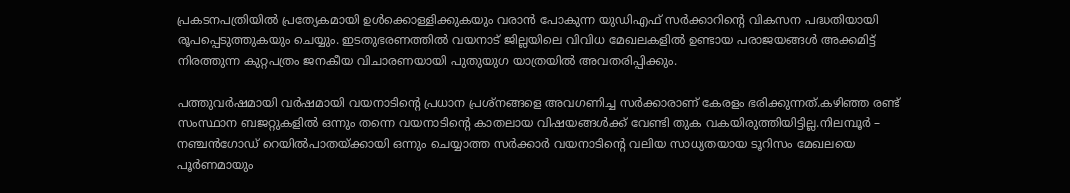പ്രകടനപത്രിയില്‍ പ്രത്യേകമായി ഉള്‍ക്കൊള്ളിക്കുകയും വരാന്‍ പോകുന്ന യുഡിഎഫ് സര്‍ക്കാറിന്റെ വികസന പദ്ധതിയായി രൂപപ്പെടുത്തുകയും ചെയ്യും. ഇടതുഭരണത്തില്‍ വയനാട് ജില്ലയിലെ വിവിധ മേഖലകളില്‍ ഉണ്ടായ പരാജയങ്ങള്‍ അക്കമിട്ട് നിരത്തുന്ന കുറ്റപത്രം ജനകീയ വിചാരണയായി പുതുയുഗ യാത്രയില്‍ അവതരിപ്പിക്കും.

പത്തുവര്‍ഷമായി വര്‍ഷമായി വയനാടിന്റെ പ്രധാന പ്രശ്‌നങ്ങളെ അവഗണിച്ച സര്‍ക്കാരാണ് കേരളം ഭരിക്കുന്നത്.കഴിഞ്ഞ രണ്ട് സംസ്ഥാന ബജറ്റുകളില്‍ ഒന്നും തന്നെ വയനാടിന്റെ കാതലായ വിഷയങ്ങള്‍ക്ക് വേണ്ടി തുക വകയിരുത്തിയിട്ടില്ല.നിലമ്പൂര്‍ – നഞ്ചന്‍ഗോഡ് റെയില്‍പാതയ്ക്കായി ഒന്നും ചെയ്യാത്ത സര്‍ക്കാര്‍ വയനാടിന്റെ വലിയ സാധ്യതയായ ടൂറിസം മേഖലയെ പൂര്‍ണമായും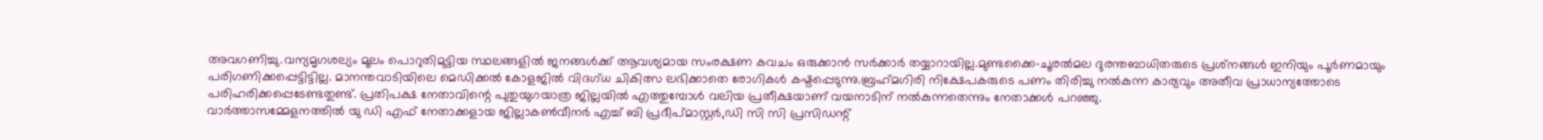അവഗണിച്ചു.വന്യമൃഗശല്യം മൂലം പൊറുതിമുട്ടിയ സ്ഥലങ്ങളില്‍ ജനങ്ങള്‍ക്ക് ആവശ്യമായ സംരക്ഷണ കവചം ഒരുക്കാന്‍ സര്‍ക്കാര്‍ തയ്യാറായില്ല.മുണ്ടക്കൈ-ചൂരല്‍മല ദുരന്തബാധിതരുടെ പ്രശ്‌നങ്ങള്‍ ഇനിയും പൂര്‍ണമായും പരിഗണിക്കപ്പെട്ടിട്ടില്ല. മാനന്തവാടിയിലെ മെഡിക്കല്‍ കോളജില്‍ വിദഗ്ധ ചികിത്സ ലഭിക്കാതെ രോഗികള്‍ കഷ്ടപ്പെടുന്നു.ബ്രഹ്‌മഗിരി നിക്ഷേപകരുടെ പണം തിരിച്ചു നല്‍കുന്ന കാര്യവും അതീവ പ്രാധാന്യത്തോടെ പരിഹരിക്കപ്പെടേണ്ടതുണ്ട്. പ്രതിപക്ഷ നേതാവിന്റെ പുതുയുഗയാത്ര ജില്ലയില്‍ എത്തുമ്പോള്‍ വലിയ പ്രതീക്ഷയാണ് വയനാടിന് നല്‍കുന്നതെന്നും നേതാക്കള്‍ പറഞ്ഞു.
വാര്‍ത്താസമ്മേളനത്തില്‍ യു ഡി എഫ് നേതാക്കളായ ജില്ലാകണ്‍വീനര്‍ എച്ച് ബി പ്രദീപ്മാസ്റ്റര്‍,ഡി സി സി പ്രസിഡന്റ്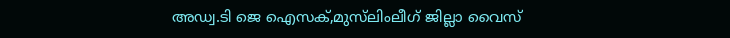അഡ്വ.ടി ജെ ഐസക്,മുസ്‌ലിംലീഗ് ജില്ലാ വൈസ്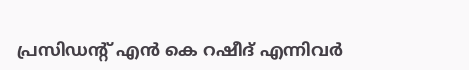പ്രസിഡന്റ് എന്‍ കെ റഷീദ് എന്നിവര്‍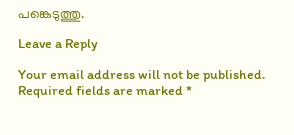പങ്കെടുത്തു.

Leave a Reply

Your email address will not be published. Required fields are marked *